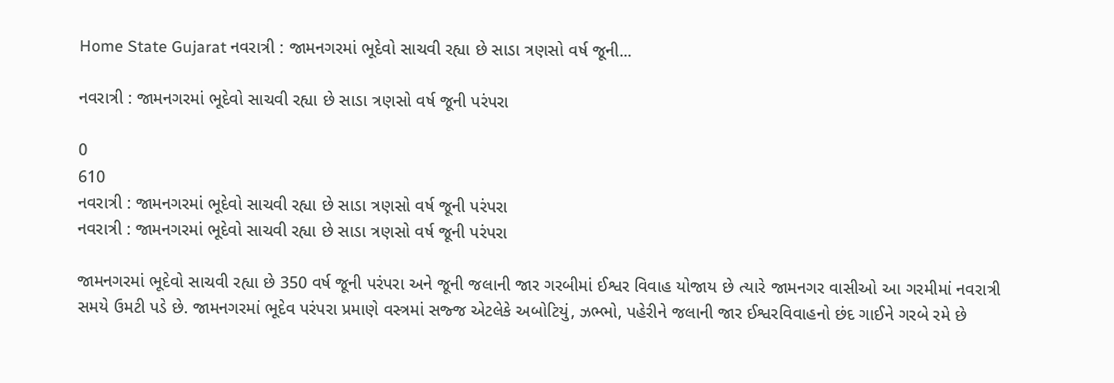Home State Gujarat નવરાત્રી : જામનગરમાં ભૂદેવો સાચવી રહ્યા છે સાડા ત્રણસો વર્ષ જૂની...

નવરાત્રી : જામનગરમાં ભૂદેવો સાચવી રહ્યા છે સાડા ત્રણસો વર્ષ જૂની પરંપરા

0
610
નવરાત્રી : જામનગરમાં ભૂદેવો સાચવી રહ્યા છે સાડા ત્રણસો વર્ષ જૂની પરંપરા
નવરાત્રી : જામનગરમાં ભૂદેવો સાચવી રહ્યા છે સાડા ત્રણસો વર્ષ જૂની પરંપરા

જામનગરમાં ભૂદેવો સાચવી રહ્યા છે 350 વર્ષ જૂની પરંપરા અને જૂની જલાની જાર ગરબીમાં ઈશ્વર વિવાહ યોજાય છે ત્યારે જામનગર વાસીઓ આ ગરમીમાં નવરાત્રી સમયે ઉમટી પડે છે. જામનગરમાં ભૂદેવ પરંપરા પ્રમાણે વસ્ત્રમાં સજ્જ એટલેકે અબોટિયું, ઝભ્ભો, પહેરીને જલાની જાર ઈશ્વરવિવાહનો છંદ ગાઈને ગરબે રમે છે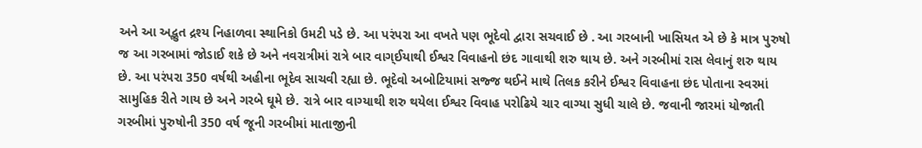અને આ અદ્ભુત દ્રશ્ય નિહાળવા સ્થાનિકો ઉમટી પડે છે. આ પરંપરા આ વખતે પણ ભૂદેવો દ્વારા સચવાઈ છે . આ ગરબાની ખાસિયત એ છે કે માત્ર પુરુષો જ આ ગરબામાં જોડાઈ શકે છે અને નવરાત્રીમાં રાત્રે બાર વાગ્ઈયાથી ઈશ્વર વિવાહનો છંદ ગાવાથી શરુ થાય છે. અને ગરબીમાં રાસ લેવાનું શરુ થાય છે. આ પરંપરા 350 વર્ષથી અહીના ભૂદેવ સાચવી રહ્યા છે. ભૂદેવો અબોટિયામાં સજ્જ થઈને માથે તિલક કરીને ઈશ્વર વિવાહના છંદ પોતાના સ્વરમાં સામુહિક રીતે ગાય છે અને ગરબે ઘૂમે છે. રાત્રે બાર વાગ્યાથી શરુ થયેલા ઈશ્વર વિવાહ પરોઢિયે ચાર વાગ્યા સુધી ચાલે છે. જવાની જારમાં યોજાતી ગરબીમાં પુરુષોની 350 વર્ષ જૂની ગરબીમાં માતાજીની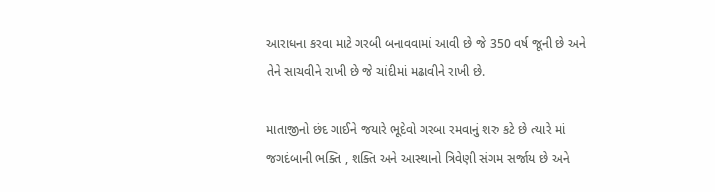આરાધના કરવા માટે ગરબી બનાવવામાં આવી છે જે 350 વર્ષ જૂની છે અને તેને સાચવીને રાખી છે જે ચાંદીમાં મઢાવીને રાખી છે.

માતાજીનો છંદ ગાઈને જયારે ભૂદેવો ગરબા રમવાનું શરુ કટે છે ત્યારે માં જગદંબાની ભક્તિ , શક્તિ અને આસ્થાનો ત્રિવેણી સંગમ સર્જાય છે અને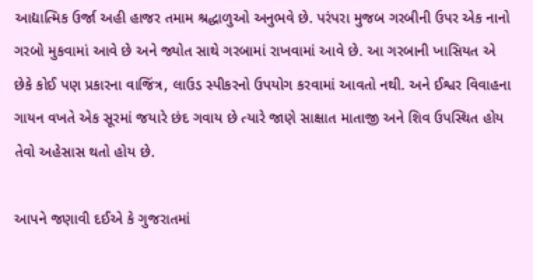આદ્યાત્મિક ઉર્જા અહી હાજર તમામ શ્રદ્ધાળુઓ અનુભવે છે. પરંપરા મુજબ ગરબીની ઉપર એક નાનો ગરબો મુકવામાં આવે છે અને જ્યોત સાથે ગરબામાં રાખવામાં આવે છે. આ ગરબાની ખાસિયત એ છેકે કોઈ પણ પ્રકારના વાજિંત્ર, લાઉડ સ્પીકરનો ઉપયોગ કરવામાં આવતો નથી. અને ઈશ્વર વિવાહના ગાયન વખતે એક સૂરમાં જયારે છંદ ગવાય છે ત્યારે જાણે સાક્ષાત માતાજી અને શિવ ઉપસ્થિત હોય તેવો અહેસાસ થતો હોય છે.

આપને જણાવી દઈએ કે ગુજરાતમાં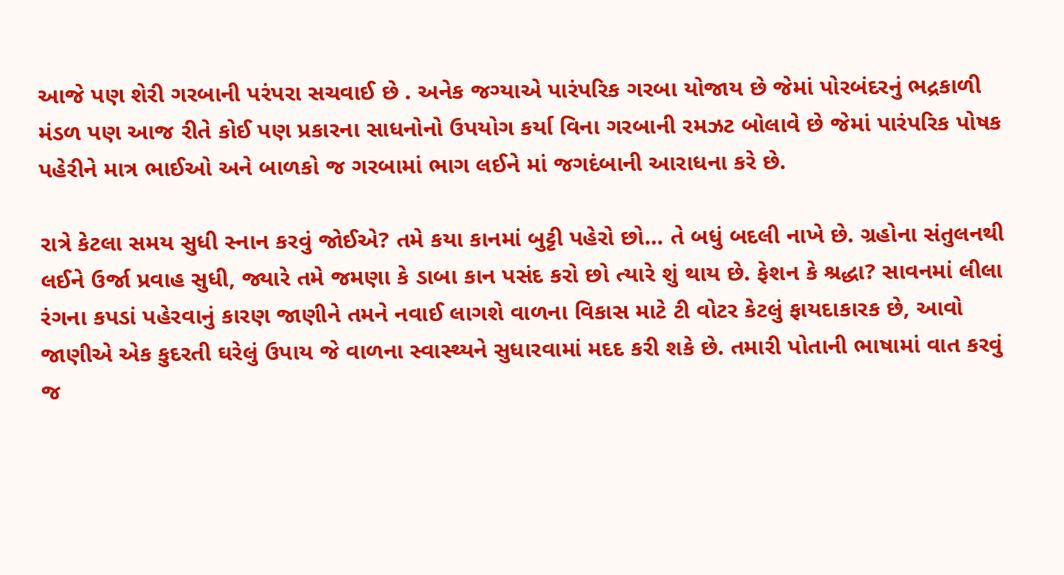આજે પણ શેરી ગરબાની પરંપરા સચવાઈ છે . અનેક જગ્યાએ પારંપરિક ગરબા યોજાય છે જેમાં પોરબંદરનું ભદ્રકાળી મંડળ પણ આજ રીતે કોઈ પણ પ્રકારના સાધનોનો ઉપયોગ કર્યા વિના ગરબાની રમઝટ બોલાવે છે જેમાં પારંપરિક પોષક પહેરીને માત્ર ભાઈઓ અને બાળકો જ ગરબામાં ભાગ લઈને માં જગદંબાની આરાધના કરે છે.

રાત્રે કેટલા સમય સુધી સ્નાન કરવું જોઈએ? તમે કયા કાનમાં બુટ્ટી પહેરો છો… તે બધું બદલી નાખે છે. ગ્રહોના સંતુલનથી લઈને ઉર્જા પ્રવાહ સુધી, જ્યારે તમે જમણા કે ડાબા કાન પસંદ કરો છો ત્યારે શું થાય છે. ફેશન કે શ્રદ્ધા? સાવનમાં લીલા રંગના કપડાં પહેરવાનું કારણ જાણીને તમને નવાઈ લાગશે વાળના વિકાસ માટે ટી વોટર કેટલું ફાયદાકારક છે, આવો જાણીએ એક કુદરતી ઘરેલું ઉપાય જે વાળના સ્વાસ્થ્યને સુધારવામાં મદદ કરી શકે છે. તમારી પોતાની ભાષામાં વાત કરવું જ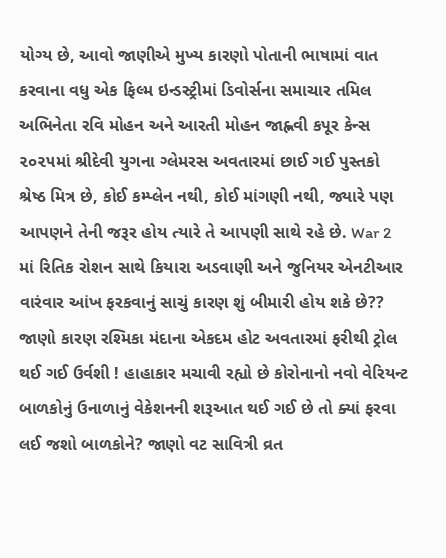યોગ્ય છે, આવો જાણીએ મુખ્ય કારણો પોતાની ભાષામાં વાત કરવાના વધુ એક ફિલ્મ ઇન્ડસ્ટ્રીમાં ડિવોર્સના સમાચાર તમિલ અભિનેતા રવિ મોહન અને આરતી મોહન જાહ્નવી કપૂર કેન્સ ૨૦૨૫માં શ્રીદેવી યુગના ગ્લેમરસ અવતારમાં છાઈ ગઈ પુસ્તકો શ્રેષ્ઠ મિત્ર છે, કોઈ કમ્પ્લેન નથી, કોઈ માંગણી નથી, જ્યારે પણ આપણને તેની જરૂર હોય ત્યારે તે આપણી સાથે રહે છે. War 2 માં રિતિક રોશન સાથે કિયારા અડવાણી અને જુનિયર એનટીઆર વારંવાર આંખ ફરકવાનું સાચું કારણ શું બીમારી હોય શકે છે?? જાણો કારણ રશ્મિકા મંદાના એકદમ હોટ અવતારમાં ફરીથી ટ્રોલ થઈ ગઈ ઉર્વશી ! હાહાકાર મચાવી રહ્યો છે કોરોનાનો નવો વેરિયન્ટ બાળકોનું ઉનાળાનું વેકેશનની શરૂઆત થઈ ગઈ છે તો ક્યાં ફરવા લઈ જશો બાળકોને? જાણો વટ સાવિત્રી વ્રત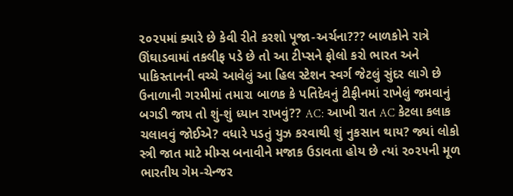૨૦૨૫માં ક્યારે છે કેવી રીતે કરશો પૂજા-અર્ચના??? બાળકોને રાત્રે ઊંઘાડવામાં તકલીફ પડે છે તો આ ટીપ્સને ફોલો કરો ભારત અને પાકિસ્તાનની વચ્ચે આવેલું આ હિલ સ્ટેશન સ્વર્ગ જેટલું સુંદર લાગે છે ઉનાળાની ગરમીમાં તમારા બાળક કે પતિદેવનું ટીફીનમાં રાખેલું જમવાનું બગડી જાય તો શું-શું ધ્યાન રાખવું?? AC: આખી રાત AC કેટલા કલાક ચલાવવું જોઈએ? વધારે પડતું યુઝ કરવાથી શું નુકસાન થાય? જ્યાં લોકો સ્ત્રી જાત માટે મીમ્સ બનાવીને મજાક ઉડાવતા હોય છે ત્યાં ૨૦૨૫ની મૂળ ભારતીય ગેમ-ચેન્જર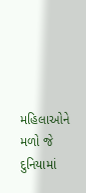મહિલાઓને મળો જે દુનિયામાં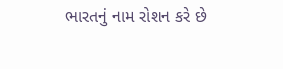ભારતનું નામ રોશન કરે છે